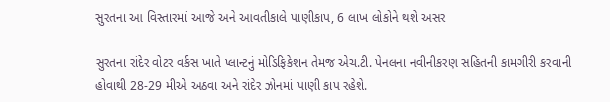સુરતના આ વિસ્તારમાં આજે અને આવતીકાલે પાણીકાપ, 6 લાખ લોકોને થશે અસર

સુરતના રાંદેર વોટર વર્કસ ખાતે પ્લાન્ટનું મોડિફિકેશન તેમજ એચ.ટી. પેનલના નવીનીકરણ સહિતની કામગીરી કરવાની હોવાથી 28-29 મીએ અઠવા અને રાંદેર ઝોનમાં પાણી કાપ રહેશે.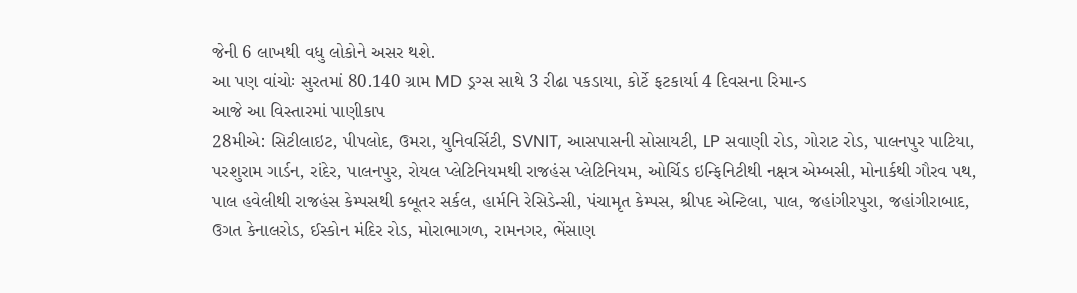જેની 6 લાખથી વધુ લોકોને અસર થશે.
આ પણ વાંચોઃ સુરતમાં 80.140 ગ્રામ MD ડ્રગ્સ સાથે 3 રીઢા પકડાયા, કોર્ટે ફટકાર્યા 4 દિવસના રિમાન્ડ
આજે આ વિસ્તારમાં પાણીકાપ
28મીએ: સિટીલાઇટ, પીપલોદ, ઉમરા, યુનિવર્સિટી, SVNIT, આસપાસની સોસાયટી, LP સવાણી રોડ, ગોરાટ રોડ, પાલનપુર પાટિયા, પરશુરામ ગાર્ડન, રાંદેર, પાલનપુર, રોયલ પ્લેટિનિયમથી રાજહંસ પ્લેટિનિયમ, ઓર્ચિડ ઇન્ફિનિટીથી નક્ષત્ર એમ્બસી, મોનાર્કથી ગૌરવ પથ, પાલ હવેલીથી રાજહંસ કેમ્પસથી કબૂતર સર્કલ, હાર્મનિ રેસિડેન્સી, પંચામૃત કેમ્પસ, શ્રીપદ એન્ટિલા, પાલ, જહાંગીરપુરા, જહાંગીરાબાદ, ઉગત કેનાલરોડ, ઈસ્કોન મંદિર રોડ, મોરાભાગળ, રામનગર, ભેંસાણ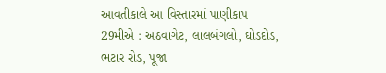આવતીકાલે આ વિસ્તારમાં પાણીકાપ
29મીએ : અઠવાગેટ, લાલબંગલો, ઘોડદોડ, ભટાર રોડ, પૂજા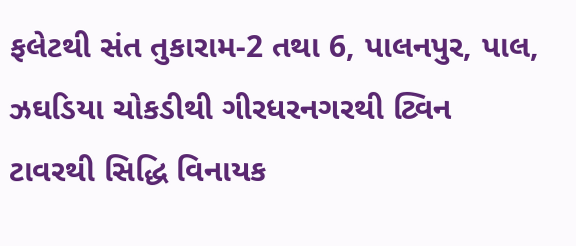ફલેટથી સંત તુકારામ-2 તથા 6, પાલનપુર, પાલ, ઝઘડિયા ચોકડીથી ગીરધરનગરથી ટ્વિન ટાવરથી સિદ્ધિ વિનાયક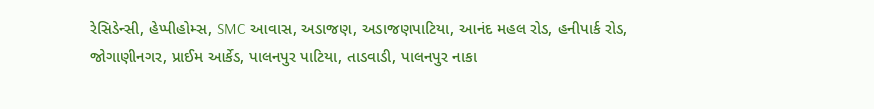રેસિડેન્સી, હેપ્પીહોમ્સ, SMC આવાસ, અડાજણ, અડાજણપાટિયા, આનંદ મહલ રોડ, હનીપાર્ક રોડ, જોગાણીનગર, પ્રાઈમ આર્કેડ, પાલનપુર પાટિયા, તાડવાડી, પાલનપુર નાકા